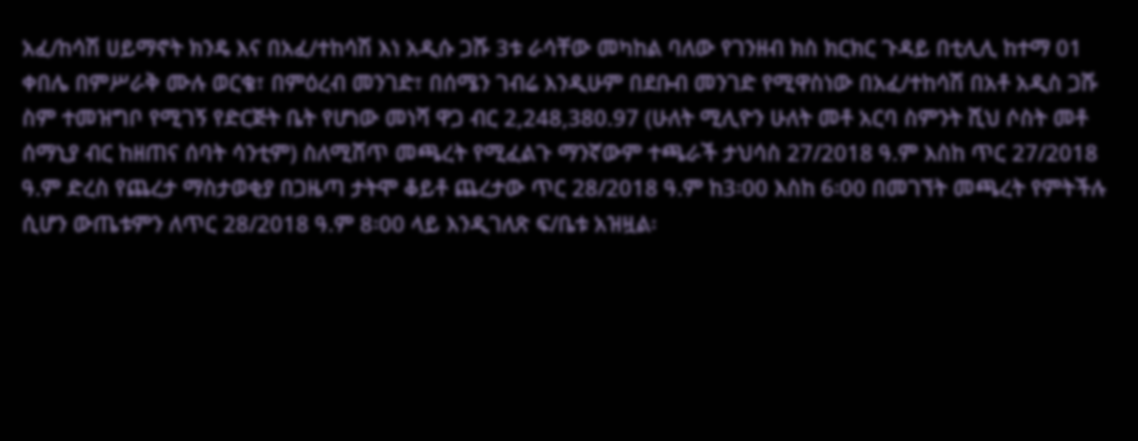አፈ/ከሳሽ ሀይማኖት ክንዴ እና በአፈ/ተከሳሽ እነ አዲሱ ጋሹ 3ቱ ራሳቸው መካከል ባለው የገንዘብ ክስ ክርክር ጉዳይ በቲሊሊ ከተማ 01 ቀበሌ በምሥራቅ ሙሉ ወርቄ፣ በምዕረብ መንገድ፣ በሰሜን ገብሬ እንዲሁም በደቡብ መንገድ የሚዋስነው በአፈ/ተከሳሽ በአቶ አዲስ ጋሹ ስም ተመዝግቦ የሚገኝ የድርጅት ቤት የሆነው መነሻ ዋጋ ብር 2,248,380.97 (ሁለት ሚሊዮን ሁለት መቶ አርባ ስምንት ሺህ ሶስት መቶ ሰማኒያ ብር ከዘጠና ሰባት ሳንቲም) ስለሚሸጥ መጫረት የሚፈልጉ ማንኛውም ተጫራች ታህሳስ 27/2018 ዓ.ም እስከ ጥር 27/2018 ዓ.ም ድረስ የጨረታ ማስታወቂያ በጋዜጣ ታትሞ ቆይቶ ጨረታው ጥር 28/2018 ዓ.ም ከ3፡00 እስከ 6፡00 በመገኘት መጫረት የምትችሉ ሲሆን ውጤቱምን ለጥር 28/2018 ዓ.ም 8፡00 ላይ እንዲገለጽ ፍ/ቤቱ አዝዟል፡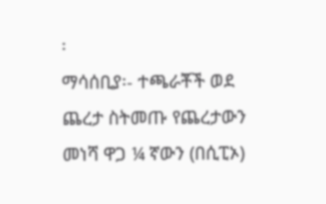፡
ማሳሰቢያ፡- ተጫራቾች ወደ ጨረታ ስትመጡ የጨረታውን መነሻ ዋጋ ¼ ኛውን (በሲፒኦ)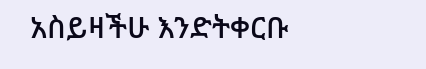አስይዛችሁ እንድትቀርቡ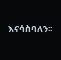እናሳስባለን፡፡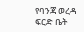የባንጃ ወረዳ ፍርድ ቤት